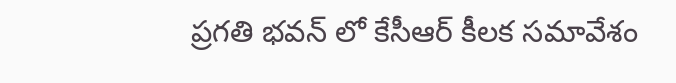ప్రగతి భవన్ లో కేసీఆర్ కీలక సమావేశం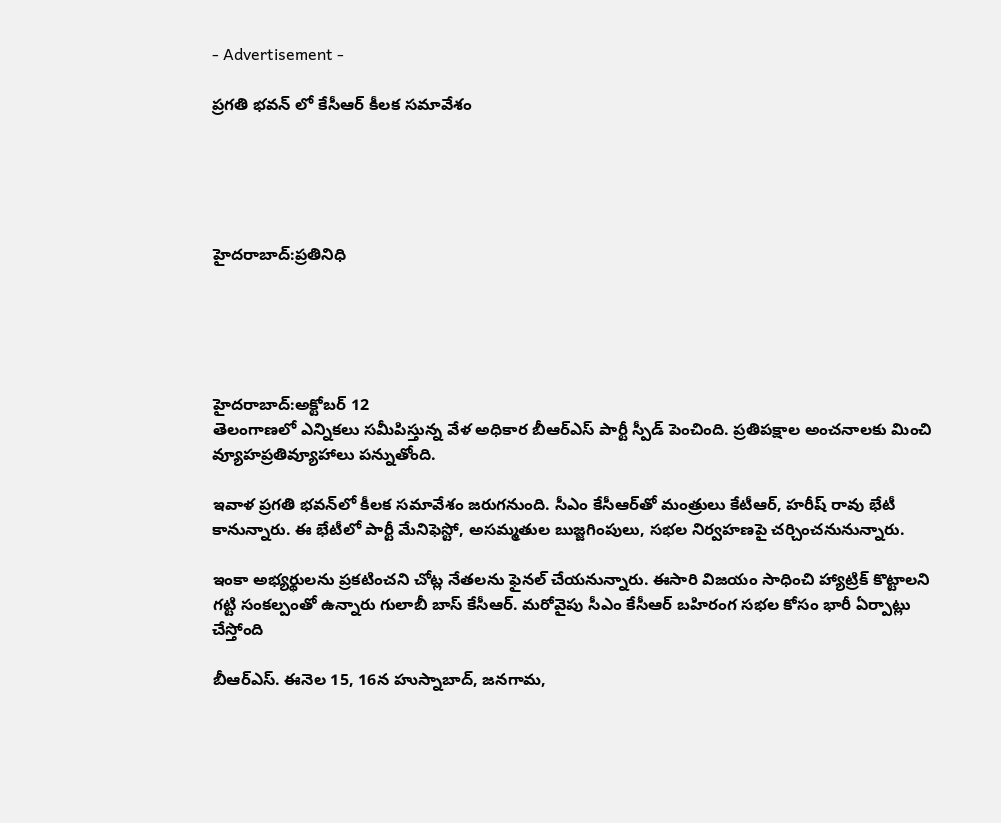- Advertisement -

ప్రగతి భవన్ లో కేసీఆర్ కీలక సమావేశం





హైదరాబాద్:ప్రతినిధి





హైదరాబాద్:అక్టోబర్ 12
తెలంగాణలో ఎన్నికలు సమీపిస్తున్న వేళ అధికార బీఆర్ఎస్ పార్టీ స్పీడ్ పెంచింది. ప్రతిపక్షాల అంచనాలకు మించి వ్యూహప్రతివ్యూహాలు పన్నుతోంది.

ఇవాళ ప్రగతి భవన్‌లో కీలక సమావేశం జరుగనుంది. సీఎం కేసీఆర్‌తో మంత్రులు కేటీఆర్, హరీష్ రావు భేటీ కానున్నారు. ఈ భేటీలో పార్టీ మేనిఫెస్టో, అసమ్మతుల బుజ్జగింపులు, సభల నిర్వహణపై చర్చించనునున్నారు.

ఇంకా అభ్యర్థులను ప్రకటించని చోట్ల నేతలను ఫైనల్ చేయనున్నారు. ఈసారి విజయం సాధించి హ్యాట్రిక్ కొట్టాలని గట్టి సంకల్పంతో ఉన్నారు గులాబీ బాస్ కేసీఆర్. మరోవైపు సీఎం కేసీఆర్‌ బహిరంగ సభల కోసం భారీ ఏర్పాట్లు చేస్తోంది

బీఆర్‌ఎస్‌. ఈనెల 15, 16న హుస్నాబాద్‌, జనగామ,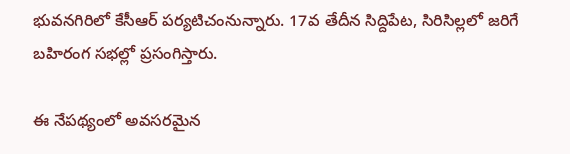భువనగిరిలో కేసీఆర్‌ పర్యటిచంనున్నారు. 17వ తేదీన సిద్దిపేట, సిరిసిల్లలో జరిగే బహిరంగ సభల్లో ప్రసంగిస్తారు.

ఈ నేపథ్యంలో అవసరమైన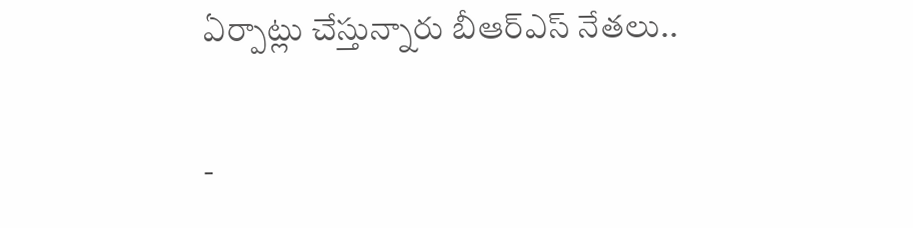ఏర్పాట్లు చేస్తున్నారు బీఆర్ఎస్ నేతలు..

-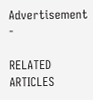Advertisement -

RELATED ARTICLES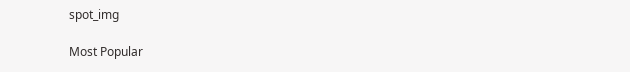spot_img

Most Popular